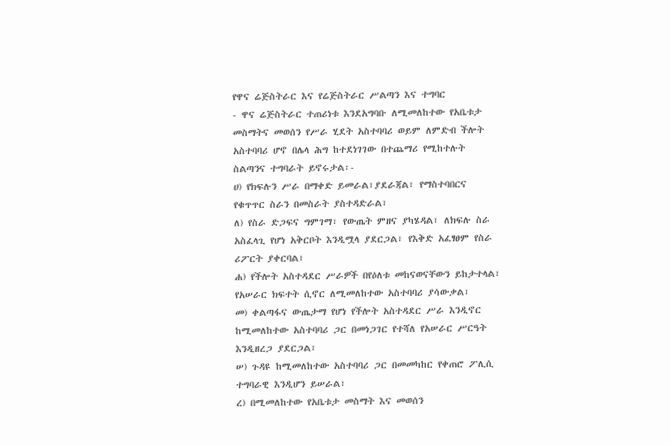የዋና ሬጅስትራር እና የሬጅስትራር ሥልጣን እና ተግባር
- ዋና ሬጅስትራር ተጠሪነቱ እንደአግባቡ ለሚመለከተው የአቤቱታ መስማትና መወሰን የሥራ ሂደት አስተባባሪ ወይም ለምድብ ችሎት አስተባባሪ ሆኖ በሌላ ሕግ ከተደነገገው በተጨማሪ የሚከተሉት ስልጣንና ተግባራት ይኖሩታል፡-
ሀ) የክፍሉን ሥራ በማቀድ ይመራል፣ያደራጃል፣ የማስተባበርና የቁጥጥር ስራን በመስራት ያስተዳድራል፣
ለ) የስራ ድጋፍና ግምገማ፣ የውጤት ምዘና ያካሄዳል፣ ለክፍሉ ስራ አስፈላጊ የሆነ አቅርቦት እንዲሟላ ያደርጋል፣ የእቅድ አፈፃፀም የስራ ሪፖርት ያቀርባል፣
ሐ) የችሎት አስተዳደር ሥራዎች በየዕለቱ መከናወናቸውን ይከታተላል፣ የአሠራር ክፍተት ሲኖር ለሚመለከተው አስተባባሪ ያሳውቃል፣
መ) ቀልጣፋና ውጤታማ የሆነ የችሎት አስተዳደር ሥራ እንዲኖር ከሚመለከተው አስተባባሪ ጋር በመነጋገር የተሻለ የአሠራር ሥርዓት እንዲዘረጋ ያደርጋል፣
ሠ) ጉዳዩ ከሚመለከተው አስተባባሪ ጋር በመመካከር የቀጠሮ ፖሊሲ ተግባራዊ እንዲሆን ይሠራል፣
ረ) በሚመለከተው የአቤቱታ መስማት እና መወሰን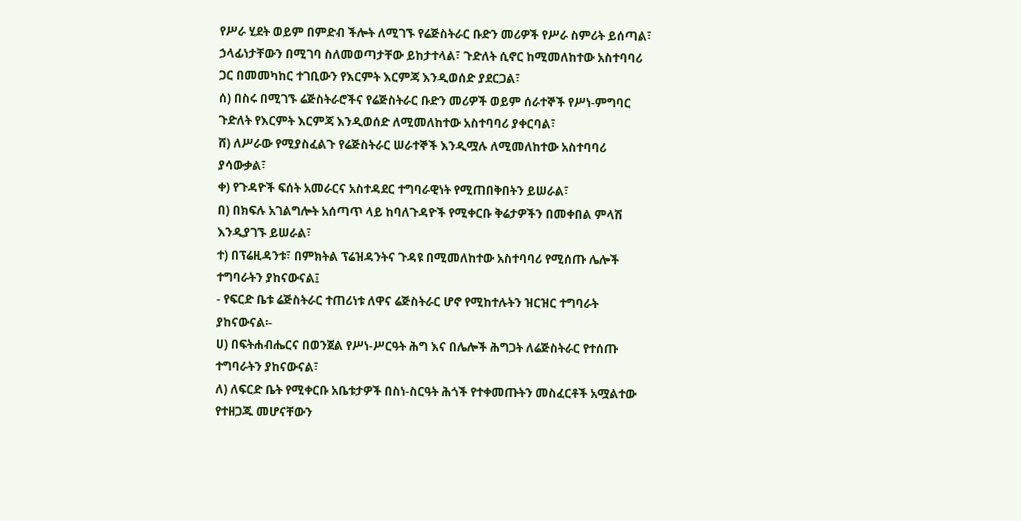የሥራ ሂደት ወይም በምድብ ችሎት ለሚገኙ የሬጅስትራር ቡድን መሪዎች የሥራ ስምሪት ይሰጣል፣ ኃላፊነታቸውን በሚገባ ስለመወጣታቸው ይከታተላል፣ ጉድለት ሲኖር ከሚመለከተው አስተባባሪ ጋር በመመካከር ተገቢውን የእርምት እርምጃ እንዲወሰድ ያደርጋል፣
ሰ) በስሩ በሚገኙ ሬጅስትራሮችና የሬጅስትራር ቡድን መሪዎች ወይም ሰራተኞች የሥነ-ምግባር ጉድለት የእርምት እርምጃ እንዲወሰድ ለሚመለከተው አስተባባሪ ያቀርባል፣
ሸ) ለሥራው የሚያስፈልጉ የሬጅስትራር ሠራተኞች እንዲሟሉ ለሚመለከተው አስተባባሪ ያሳውቃል፣
ቀ) የጉዳዮች ፍሰት አመራርና አስተዳደር ተግባራዊነት የሚጠበቅበትን ይሠራል፣
በ) በክፍሉ አገልግሎት አሰጣጥ ላይ ከባለጉዳዮች የሚቀርቡ ቅሬታዎችን በመቀበል ምላሽ እንዲያገኙ ይሠራል፣
ተ) በፕሬዚዳንቱ፣ በምክትል ፕሬዝዳንትና ጉዳዩ በሚመለከተው አስተባባሪ የሚሰጡ ሌሎች ተግባራትን ያከናውናል፤
- የፍርድ ቤቱ ሬጅስትራር ተጠሪነቱ ለዋና ሬጅስትራር ሆኖ የሚከተሉትን ዝርዝር ተግባራት ያከናውናል፡-
ሀ) በፍትሐብሔርና በወንጀል የሥነ-ሥርዓት ሕግ እና በሌሎች ሕግጋት ለሬጅስትራር የተሰጡ ተግባራትን ያከናውናል፣
ለ) ለፍርድ ቤት የሚቀርቡ አቤቱታዎች በስነ-ስርዓት ሕጎች የተቀመጡትን መስፈርቶች አሟልተው የተዘጋጁ መሆናቸውን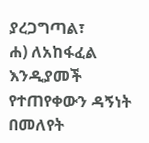ያረጋግጣል፣
ሐ) ለአከፋፈል እንዲያመች የተጠየቀውን ዳኝነት በመለየት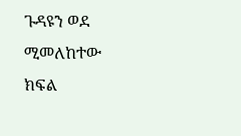ጉዳዩን ወደ ሚመለከተው ክፍል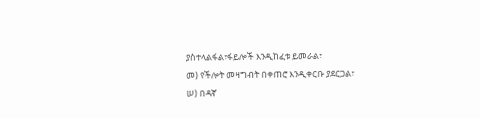ያስተላልፋል፣ፋይሎች እንዲከፈቱ ይመራል፣
መ) የችሎት መዛግብት በቀጠሮ እንዲቀርቡ ያደርጋል፣
ሠ) በዳኛ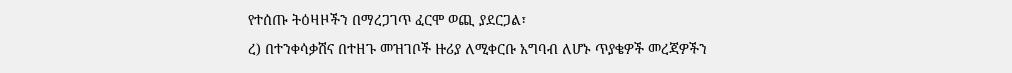የተሰጡ ትዕዛዞችን በማረጋገጥ ፈርሞ ወጪ ያደርጋል፣
ረ) በተንቀሳቃሽና በተዘጉ መዝገቦች ዙሪያ ለሚቀርቡ አግባብ ለሆኑ ጥያቄዎች መረጃዎችን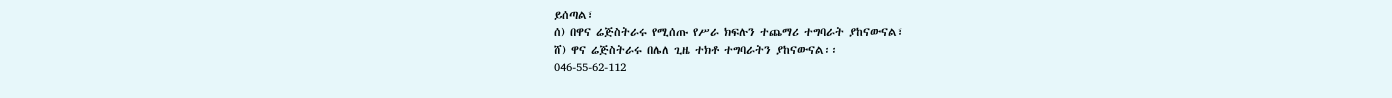ይሰጣል፣
ሰ) በዋና ሬጅስትራሩ የሚሰጡ የሥራ ክፍሉን ተጨማሪ ተግባራት ያከናውናል፣
ሸ) ዋና ሬጅስትራሩ በሌለ ጊዜ ተክቶ ተግባራትን ያከናውናል፡፡
046-55-62-112